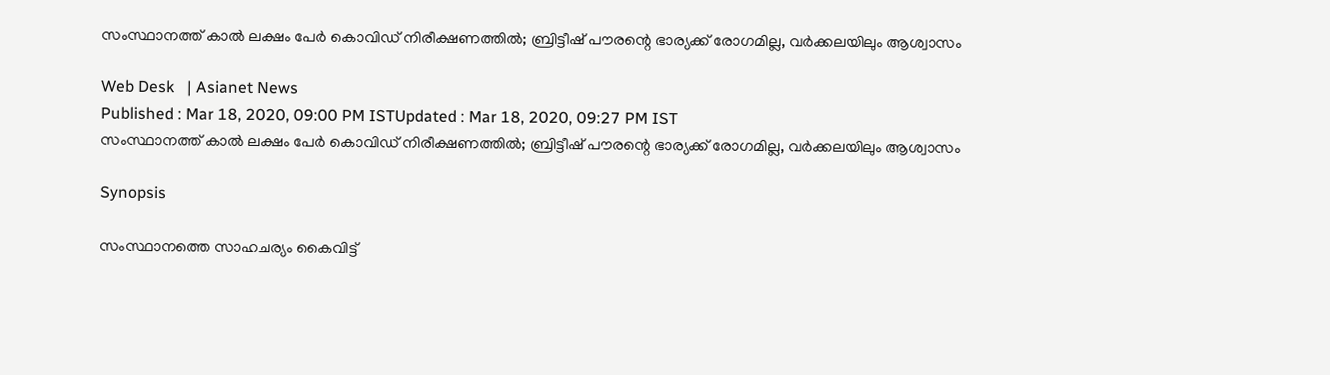സംസ്ഥാനത്ത് കാൽ ലക്ഷം പേർ കൊവിഡ് നിരീക്ഷണത്തിൽ; ബ്രിട്ടീഷ് പൗരന്റെ ഭാര്യക്ക് രോഗമില്ല, വർക്കലയിലും ആശ്വാസം

Web Desk   | Asianet News
Published : Mar 18, 2020, 09:00 PM ISTUpdated : Mar 18, 2020, 09:27 PM IST
സംസ്ഥാനത്ത് കാൽ ലക്ഷം പേർ കൊവിഡ് നിരീക്ഷണത്തിൽ; ബ്രിട്ടീഷ് പൗരന്റെ ഭാര്യക്ക് രോഗമില്ല, വർക്കലയിലും ആശ്വാസം

Synopsis

സംസ്ഥാനത്തെ സാഹചര്യം കൈവിട്ട്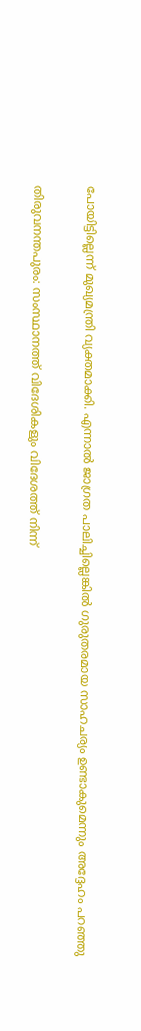പോയിട്ടില്ലെന്ന് മുഖ്യമന്ത്രി വ്യക്തമാക്കി. എന്നാൽ ജാഗ്രത പാലിച്ചില്ലെങ്കിൽ ഗുരുതരമായ സാഹചര്യം ഉണ്ടാകുമെന്നും അദ്ദേഹം പറഞ്ഞു

തിരുവനന്തപുരം: സംസ്ഥാനത്ത് വിദേശികളും വിദേശത്ത് നിന്ന്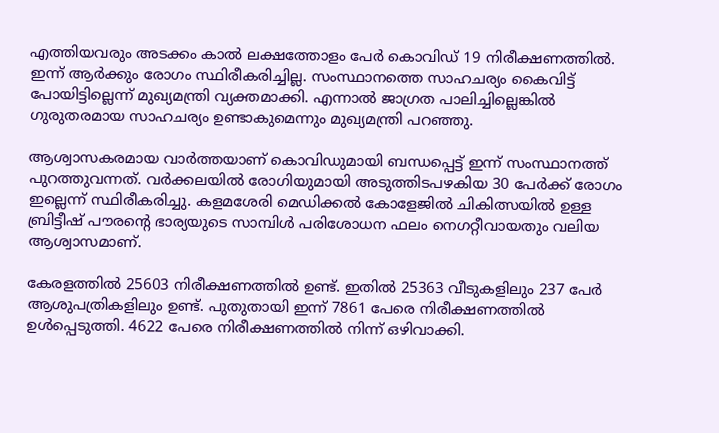എത്തിയവരും അടക്കം കാൽ ലക്ഷത്തോളം പേർ കൊവിഡ് 19 നിരീക്ഷണത്തിൽ. ഇന്ന് ആർക്കും രോഗം സ്ഥിരീകരിച്ചില്ല. സംസ്ഥാനത്തെ സാഹചര്യം കൈവിട്ട് പോയിട്ടില്ലെന്ന് മുഖ്യമന്ത്രി വ്യക്തമാക്കി. എന്നാൽ ജാഗ്രത പാലിച്ചില്ലെങ്കിൽ ഗുരുതരമായ സാഹചര്യം ഉണ്ടാകുമെന്നും മുഖ്യമന്ത്രി പറഞ്ഞു.

ആശ്വാസകരമായ വാർത്തയാണ് കൊവിഡുമായി ബന്ധപ്പെട്ട് ഇന്ന് സംസ്ഥാനത്ത് പുറത്തുവന്നത്. വർക്കലയിൽ രോഗിയുമായി അടുത്തിടപഴകിയ 30 പേർക്ക് രോഗം ഇല്ലെന്ന് സ്ഥിരീകരിച്ചു. കളമശേരി മെഡിക്കൽ കോളേജിൽ ചികിത്സയിൽ ഉള്ള ബ്രിട്ടീഷ് പൗരന്റെ ഭാര്യയുടെ സാമ്പിൾ പരിശോധന ഫലം നെഗറ്റീവായതും വലിയ ആശ്വാസമാണ്.

കേരളത്തിൽ 25603 നിരീക്ഷണത്തിൽ ഉണ്ട്. ഇതിൽ 25363 വീടുകളിലും 237 പേർ ആശുപത്രികളിലും ഉണ്ട്. പുതുതായി ഇന്ന് 7861 പേരെ നിരീക്ഷണത്തിൽ ഉൾപ്പെടുത്തി. 4622 പേരെ നിരീക്ഷണത്തിൽ നിന്ന് ഒഴിവാക്കി.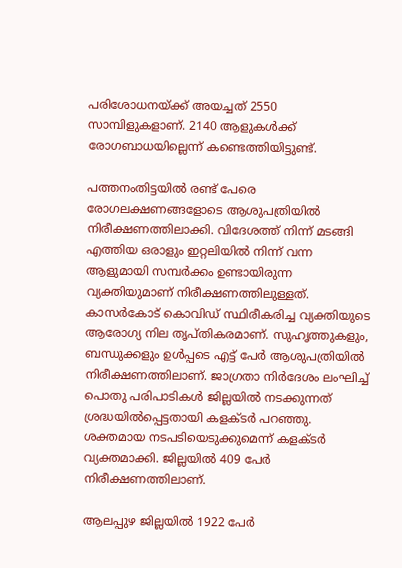പരിശോധനയ്ക്ക് അയച്ചത് 2550 സാമ്പിളുകളാണ്. 2140 ആളുകൾക്ക് രോഗബാധയില്ലെന്ന് കണ്ടെത്തിയിട്ടുണ്ട്.

പത്തനംതിട്ടയിൽ രണ്ട് പേരെ രോഗലക്ഷണങ്ങളോടെ ആശുപത്രിയിൽ നിരീക്ഷണത്തിലാക്കി. വിദേശത്ത് നിന്ന്‌ മടങ്ങി എത്തിയ ഒരാളും ഇറ്റലിയിൽ നിന്ന് വന്ന ആളുമായി സമ്പർക്കം ഉണ്ടായിരുന്ന വ്യക്തിയുമാണ് നിരീക്ഷണത്തിലുള്ളത്. കാസർകോട് കൊവിഡ് സ്ഥിരീകരിച്ച വ്യക്തിയുടെ ആരോഗ്യ നില തൃപ്തികരമാണ്. സുഹൃത്തുകളും, ബന്ധുക്കളും ഉൾപ്പടെ എട്ട് പേർ ആശുപത്രിയിൽ നിരീക്ഷണത്തിലാണ്. ജാഗ്രതാ നിർദേശം ലംഘിച്ച് പൊതു പരിപാടികൾ ജില്ലയിൽ നടക്കുന്നത് ശ്രദ്ധയിൽപ്പെട്ടതായി കളക്ടർ പറഞ്ഞു. ശക്തമായ നടപടിയെടുക്കുമെന്ന് കളക്ടർ വ്യക്തമാക്കി. ജില്ലയിൽ 409 പേർ നിരീക്ഷണത്തിലാണ്.

ആലപ്പുഴ ജില്ലയിൽ 1922 പേർ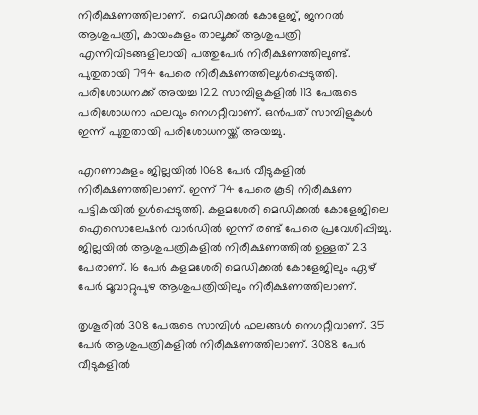നിരീക്ഷണത്തിലാണ്.  മെഡിക്കൽ കോളേജ്, ജനറൽ ആശുപത്രി, കായംകുളം താലൂക്ക് ആശുപത്രി എന്നിവിടങ്ങളിലായി പത്തുപേർ നിരീക്ഷണത്തിലുണ്ട്. പുതുതായി 794 പേരെ നിരീക്ഷണത്തിലുൾപ്പെടുത്തി. പരിശോധനക്ക് അയച്ച 122 സാമ്പിളുകളിൽ 113 പേരുടെ പരിശോധനാ ഫലവും നെഗറ്റീവാണ്. ഒൻപത് സാമ്പിളുകൾ ഇന്ന് പുതുതായി പരിശോധനയ്ക്ക് അയച്ചു.

എറണാകുളം ജില്ലയിൽ 1068 പേർ വീടുകളിൽ നിരീക്ഷണത്തിലാണ്. ഇന്ന് 74 പേരെ കൂടി നിരീക്ഷണ പട്ടികയിൽ ഉൾപ്പെടുത്തി. കളമശേരി മെഡിക്കൽ കോളേജിലെ ഐസൊലേഷൻ വാർഡിൽ ഇന്ന് രണ്ട് പേരെ പ്രവേശിപ്പിച്ചു. ജില്ലയിൽ ആശുപത്രികളിൽ നിരീക്ഷണത്തിൽ ഉള്ളത് 23 പേരാണ്. 16 പേർ കളമശേരി മെഡിക്കൽ കോളേജിലും ഏഴ് പേർ മൂവാറ്റുപുഴ ആശുപത്രിയിലും നിരീക്ഷണത്തിലാണ്.

തൃശൂരിൽ 308 പേരുടെ സാമ്പിൾ ഫലങ്ങൾ നെഗറ്റീവാണ്. 35 പേർ ആശുപത്രികളിൽ നിരീക്ഷണത്തിലാണ്. 3088 പേർ വീടുകളിൽ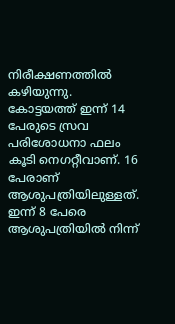നിരീക്ഷണത്തിൽ കഴിയുന്നു. കോട്ടയത്ത് ഇന്ന് 14 പേരുടെ സ്രവ പരിശോധനാ ഫലം കൂടി നെഗറ്റീവാണ്. 16 പേരാണ് ആശുപത്രിയിലുള്ളത്. ഇന്ന് 8 പേരെ ആശുപത്രിയിൽ നിന്ന്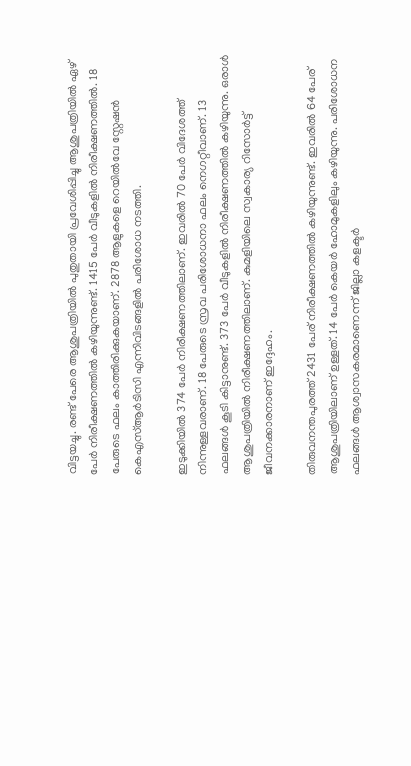വിട്ടയച്ചു. രണ്ട് പേരെ ആശുപത്രിയിൽ പുതുതായി പ്രവേശിപ്പിച്ചു ആശുപത്രിയിൽ ഏഴ് പേർ നിരീക്ഷണത്തിൽ കഴിയുന്നുണ്ട്. 1415 പേർ വീടുകളിൽ നിരീക്ഷണത്തിൽ. 18 പേരുടെ ഫലം കാത്തിരിക്കുകയാണ്. 2878 ആളുകളെ റെയിൽവേ സ്റ്റേഷൻ കെഎസ്ആർടിസി എന്നിവിടങ്ങളിൽ പരിശോധ നടത്തി.

ഇടുക്കിയിൽ 374 പേർ നിരീക്ഷണത്തിലാണ്. ഇവരിൽ 70 പേർ വിദേശത്ത് നിന്നുള്ളവരാണ്. 18 പേരുടെ സ്രവ പരിശോധനാ ഫലം നെഗറ്റീവാണ്. 13 ഫലങ്ങൾ കൂടി കിട്ടാനുണ്ട്. 373 പേർ വീടുകളിൽ നിരീക്ഷണത്തിൽ കഴിയുന്നു. ഒരാൾ ആശുപത്രിയിൽ നിരീക്ഷണത്തിലാണ്. കുമളിയിലെ സ്വകാര്യ റിസോർട്ട് ജീവനക്കാരനാണ് ഇദ്ദേഹം.

തിരുവനന്തപുരത്ത് 2431 പേര് നിരീക്ഷണത്തിൽ കഴിയുന്നുണ്ട്. ഇവരിൽ 64 പേര് ആശുപത്രിയിലാണ് ഉള്ളത്. 14 പേർ കെയർ ഹോമുകളിലും കഴിയുന്നു. പരിശോധന ഫലങ്ങൾ ആശ്വാസകരമാണെന്ന് ജില്ലാ കളക്ടർ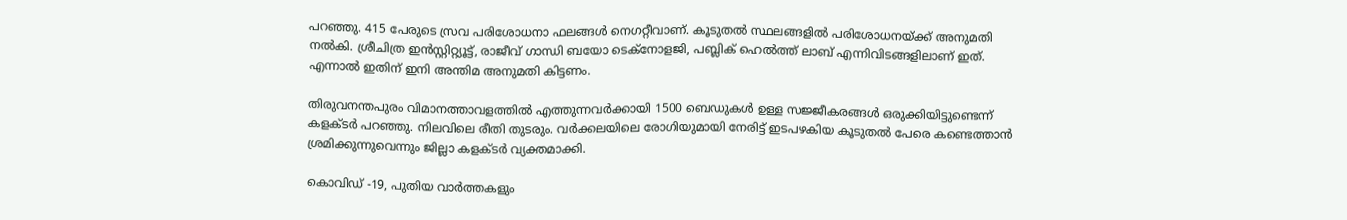പറഞ്ഞു. 415 പേരുടെ സ്രവ പരിശോധനാ ഫലങ്ങൾ നെഗറ്റീവാണ്. കൂടുതൽ സ്ഥലങ്ങളിൽ പരിശോധനയ്ക്ക് അനുമതി നൽകി. ശ്രീചിത്ര ഇൻസ്റ്റിറ്റ്യൂട്ട്, രാജീവ് ഗാന്ധി ബയോ ടെക്നോളജി, പബ്ലിക് ഹെൽത്ത് ലാബ് എന്നിവിടങ്ങളിലാണ് ഇത്. എന്നാൽ ഇതിന് ഇനി അന്തിമ അനുമതി കിട്ടണം.

തിരുവനന്തപുരം വിമാനത്താവളത്തിൽ എത്തുന്നവർക്കായി 1500 ബെഡുകൾ ഉള്ള സജ്ജീകരങ്ങൾ ഒരുക്കിയിട്ടുണ്ടെന്ന് കളക്ടർ പറഞ്ഞു. നിലവിലെ രീതി തുടരും. വർക്കലയിലെ രോഗിയുമായി നേരിട്ട് ഇടപഴകിയ കൂടുതൽ പേരെ കണ്ടെത്താൻ ശ്രമിക്കുന്നുവെന്നും ജില്ലാ കളക്ടർ വ്യക്തമാക്കി.

കൊവിഡ് -19, പുതിയ വാര്‍ത്തകളും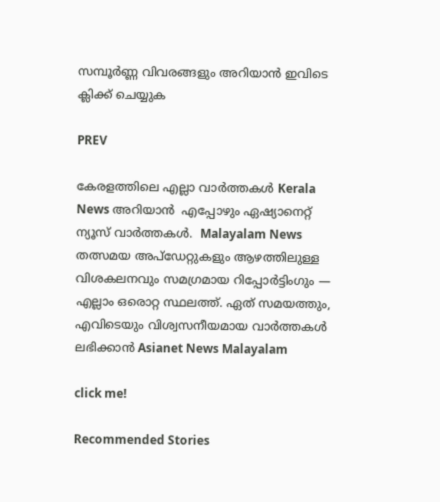സമ്പൂര്‍ണ്ണ വിവരങ്ങളും അറിയാന്‍ ഇവിടെ ക്ലിക്ക് ചെയ്യുക

PREV

കേരളത്തിലെ എല്ലാ വാർത്തകൾ Kerala News അറിയാൻ  എപ്പോഴും ഏഷ്യാനെറ്റ് ന്യൂസ് വാർത്തകൾ.  Malayalam News   തത്സമയ അപ്‌ഡേറ്റുകളും ആഴത്തിലുള്ള വിശകലനവും സമഗ്രമായ റിപ്പോർട്ടിംഗും — എല്ലാം ഒരൊറ്റ സ്ഥലത്ത്. ഏത് സമയത്തും, എവിടെയും വിശ്വസനീയമായ വാർത്തകൾ ലഭിക്കാൻ Asianet News Malayalam

click me!

Recommended Stories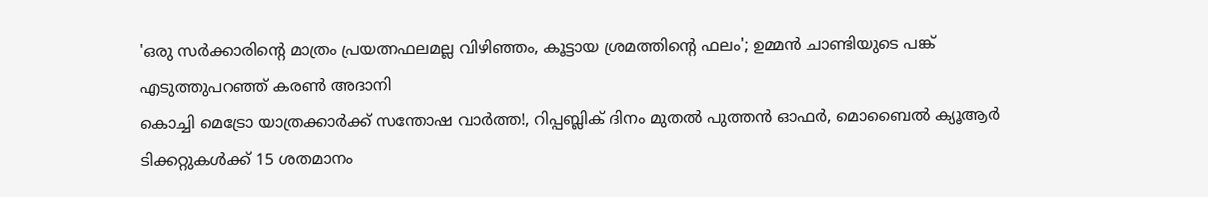'ഒരു സർക്കാരിന്റെ മാത്രം പ്രയത്നഫലമല്ല വിഴിഞ്ഞം, കൂട്ടായ ശ്രമത്തിന്റെ ഫലം'; ഉമ്മൻ ചാണ്ടിയുടെ പങ്ക് എടുത്തുപറഞ്ഞ് കരൺ അദാനി
കൊച്ചി മെട്രോ യാത്രക്കാര്‍ക്ക് സന്തോഷ വാര്‍ത്ത!, റിപ്പബ്ലിക് ദിനം മുതൽ പുത്തൻ ഓഫർ, മൊബൈൽ ക്യൂആർ ടിക്കറ്റുകൾക്ക് 15 ശതമാനം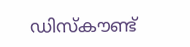ഡിസ്കൗണ്ട്